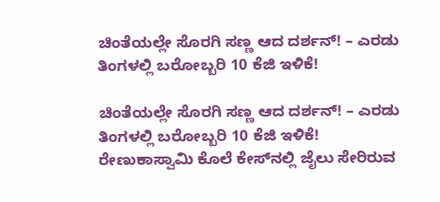ಚಿಂತೆಯಲ್ಲೇ ಸೊರಗಿ ಸಣ್ಣ ಆದ ದರ್ಶನ್! – ಎರಡು ತಿಂಗಳಲ್ಲಿ ಬರೋಬ್ಬರಿ 10 ಕೆಜಿ ಇಳಿಕೆ!

ಚಿಂತೆಯಲ್ಲೇ ಸೊರಗಿ ಸಣ್ಣ ಆದ ದರ್ಶನ್! – ಎರಡು ತಿಂಗಳಲ್ಲಿ ಬರೋಬ್ಬರಿ 10 ಕೆಜಿ ಇಳಿಕೆ!
ರೇಣುಕಾಸ್ವಾಮಿ ಕೊಲೆ ಕೇಸ್‌ನಲ್ಲಿ ಜೈಲು ಸೇರಿರುವ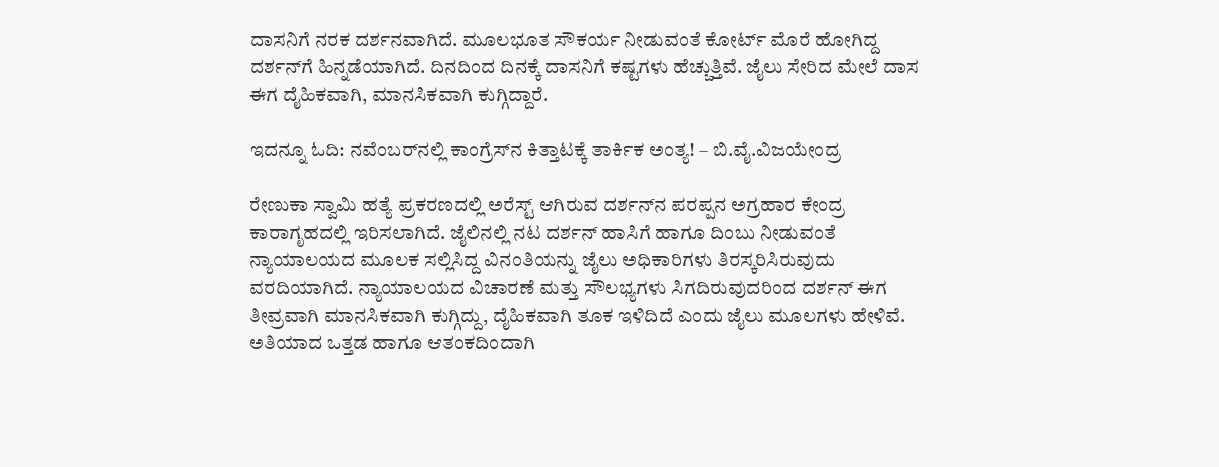ದಾಸನಿಗೆ ನರಕ ದರ್ಶನವಾಗಿದೆ. ಮೂಲಭೂತ ಸೌಕರ್ಯ ನೀಡುವಂತೆ ಕೋರ್ಟ್‌ ಮೊರೆ ಹೋಗಿದ್ದ ದರ್ಶನ್‌ಗೆ ಹಿನ್ನಡೆಯಾಗಿದೆ. ದಿನದಿಂದ ದಿನಕ್ಕೆ ದಾಸನಿಗೆ ಕಷ್ಟಗಳು ಹೆಚ್ಚುತ್ತಿವೆ. ಜೈಲು ಸೇರಿದ ಮೇಲೆ ದಾಸ ಈಗ ದೈಹಿಕವಾಗಿ, ಮಾನಸಿಕವಾಗಿ ಕುಗ್ಗಿದ್ದಾರೆ.

ಇದನ್ನೂ ಓದಿ: ನವೆಂಬರ್‌ನಲ್ಲಿ ಕಾಂಗ್ರೆಸ್‌ನ ಕಿತ್ತಾಟಕ್ಕೆ ತಾರ್ಕಿಕ ಅಂತ್ಯ! – ಬಿ.ವೈ.ವಿಜಯೇಂದ್ರ

ರೇಣುಕಾ ಸ್ವಾಮಿ ಹತ್ಯೆ ಪ್ರಕರಣದಲ್ಲಿ ಅರೆಸ್ಟ್‌ ಆಗಿರುವ ದರ್ಶನ್‌ನ ಪರಪ್ಪನ ಅಗ್ರಹಾರ ಕೇಂದ್ರ ಕಾರಾಗೃಹದಲ್ಲಿ ಇರಿಸಲಾಗಿದೆ. ಜೈಲಿನಲ್ಲಿ ನಟ ದರ್ಶನ್‌ ಹಾಸಿಗೆ ಹಾಗೂ ದಿಂಬು ನೀಡುವಂತೆ ನ್ಯಾಯಾಲಯದ ಮೂಲಕ ಸಲ್ಲಿಸಿದ್ದ ವಿನಂತಿಯನ್ನು ಜೈಲು ಅಧಿಕಾರಿಗಳು ತಿರಸ್ಕರಿಸಿರುವುದು ವರದಿಯಾಗಿದೆ. ನ್ಯಾಯಾಲಯದ ವಿಚಾರಣೆ ಮತ್ತು ಸೌಲಭ್ಯಗಳು ಸಿಗದಿರುವುದರಿಂದ ದರ್ಶನ್‌ ಈಗ ತೀವ್ರವಾಗಿ ಮಾನಸಿಕವಾಗಿ ಕುಗ್ಗಿದ್ದು, ದೈಹಿಕವಾಗಿ ತೂಕ ಇಳಿದಿದೆ ಎಂದು ಜೈಲು ಮೂಲಗಳು ಹೇಳಿವೆ. ಅತಿಯಾದ ಒತ್ತಡ ಹಾಗೂ ಆತಂಕದಿಂದಾಗಿ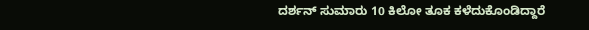ದರ್ಶನ್ ಸುಮಾರು 10 ಕಿಲೋ ತೂಕ ಕಳೆದುಕೊಂಡಿದ್ದಾರೆ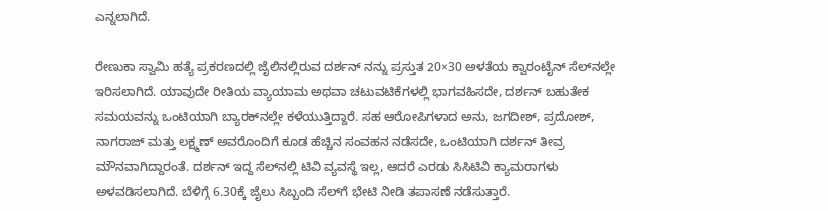ಎನ್ನಲಾಗಿದೆ.

ರೇಣುಕಾ ಸ್ವಾಮಿ ಹತ್ಯೆ ಪ್ರಕರಣದಲ್ಲಿ ಜೈಲಿನಲ್ಲಿರುವ ದರ್ಶನ್ ನನ್ನು ಪ್ರಸ್ತುತ 20×30 ಅಳತೆಯ ಕ್ವಾರಂಟೈನ್ ಸೆಲ್‌ನಲ್ಲೇ ಇರಿಸಲಾಗಿದೆ. ಯಾವುದೇ ರೀತಿಯ ವ್ಯಾಯಾಮ ಅಥವಾ ಚಟುವಟಿಕೆಗಳಲ್ಲಿ ಭಾಗವಹಿಸದೇ, ದರ್ಶನ್ ಬಹುತೇಕ ಸಮಯವನ್ನು ಒಂಟಿಯಾಗಿ ಬ್ಯಾರಕ್‌ನಲ್ಲೇ ಕಳೆಯುತ್ತಿದ್ದಾರೆ. ಸಹ ಆರೋಪಿಗಳಾದ ಅನು, ಜಗದೀಶ್, ಪ್ರದೋಶ್, ನಾಗರಾಜ್ ಮತ್ತು ಲಕ್ಷ್ಮಣ್ ಅವರೊಂದಿಗೆ ಕೂಡ ಹೆಚ್ಚಿನ ಸಂವಹನ ನಡೆಸದೇ, ಒಂಟಿಯಾಗಿ ದರ್ಶನ್‌ ತೀವ್ರ ಮೌನವಾಗಿದ್ದಾರಂತೆ. ದರ್ಶನ್ ಇದ್ದ ಸೆಲ್‌ನಲ್ಲಿ ಟಿವಿ ವ್ಯವಸ್ಥೆ ಇಲ್ಲ, ಆದರೆ ಎರಡು ಸಿಸಿಟಿವಿ ಕ್ಯಾಮರಾಗಳು ಅಳವಡಿಸಲಾಗಿದೆ. ಬೆಳಿಗ್ಗೆ 6.30ಕ್ಕೆ ಜೈಲು ಸಿಬ್ಬಂದಿ ಸೆಲ್‌ಗೆ ಭೇಟಿ ನೀಡಿ ತಪಾಸಣೆ ನಡೆಸುತ್ತಾರೆ.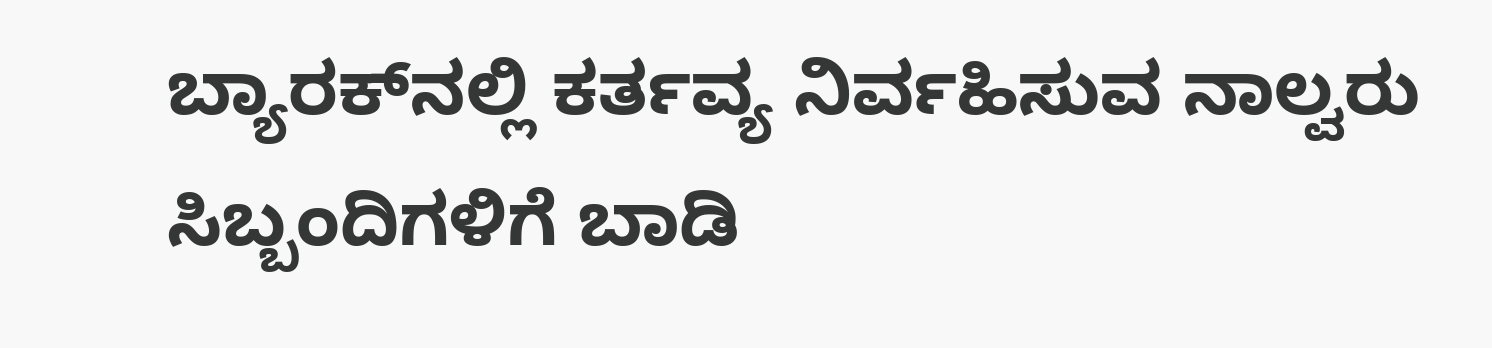ಬ್ಯಾರಕ್‌ನಲ್ಲಿ ಕರ್ತವ್ಯ ನಿರ್ವಹಿಸುವ ನಾಲ್ವರು ಸಿಬ್ಬಂದಿಗಳಿಗೆ ಬಾಡಿ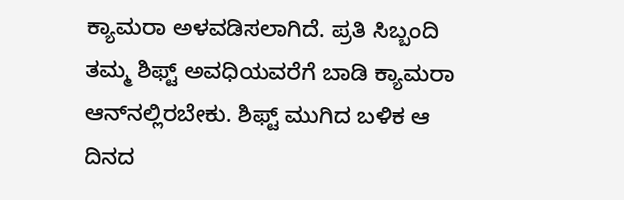ಕ್ಯಾಮರಾ ಅಳವಡಿಸಲಾಗಿದೆ. ಪ್ರತಿ ಸಿಬ್ಬಂದಿ ತಮ್ಮ ಶಿಫ್ಟ್‌ ಅವಧಿಯವರೆಗೆ ಬಾಡಿ ಕ್ಯಾಮರಾ ಆನ್‌ನಲ್ಲಿರಬೇಕು. ಶಿಫ್ಟ್‌ ಮುಗಿದ ಬಳಿಕ ಆ ದಿನದ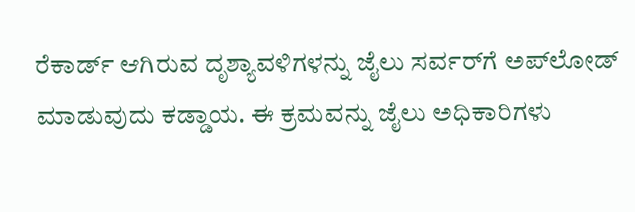ರೆಕಾರ್ಡ್‌ ಆಗಿರುವ ದೃಶ್ಯಾವಳಿಗಳನ್ನು ಜೈಲು ಸರ್ವರ್‌ಗೆ ಅಪ್‌ಲೋಡ್‌ ಮಾಡುವುದು ಕಡ್ಡಾಯ. ಈ ಕ್ರಮವನ್ನು ಜೈಲು ಅಧಿಕಾರಿಗಳು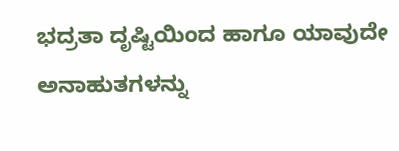ಭದ್ರತಾ ದೃಷ್ಟಿಯಿಂದ ಹಾಗೂ ಯಾವುದೇ ಅನಾಹುತಗಳನ್ನು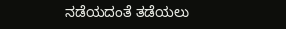ನಡೆಯದಂತೆ ತಡೆಯಲು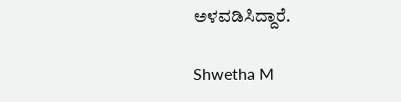ಅಳವಡಿಸಿದ್ದಾರೆ.

Shwetha M